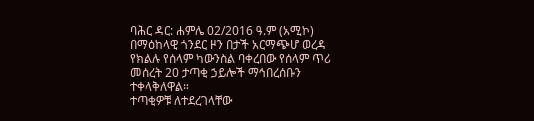ባሕር ዳር: ሐምሌ 02/2016 ዓ.ም (አሚኮ) በማዕከላዊ ጎንደር ዞን በታች አርማጭሆ ወረዳ የክልሉ የሰላም ካውንስል ባቀረበው የሰላም ጥሪ መሰረት 20 ታጣቂ ኃይሎች ማኅበረሰቡን ተቀላቅለዋል።
ተጣቂዎቹ ለተደረገላቸው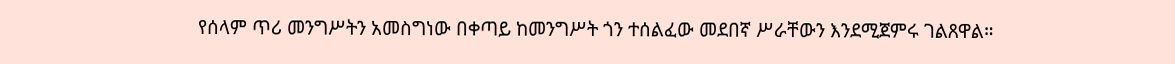የሰላም ጥሪ መንግሥትን አመስግነው በቀጣይ ከመንግሥት ጎን ተሰልፈው መደበኛ ሥራቸውን እንደሚጀምሩ ገልጸዋል።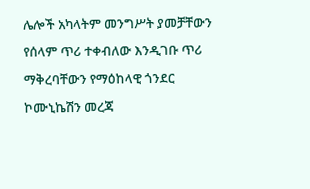ሌሎች አካላትም መንግሥት ያመቻቸውን የሰላም ጥሪ ተቀብለው እንዲገቡ ጥሪ ማቅረባቸውን የማዕከላዊ ጎንደር ኮሙኒኬሽን መረጃ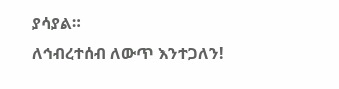ያሳያል።
ለኅብረተሰብ ለውጥ እንተጋለን!